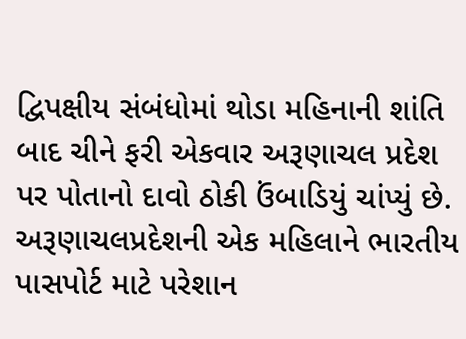દ્વિપક્ષીય સંબંધોમાં થોડા મહિનાની શાંતિ બાદ ચીને ફરી એકવાર અરૂણાચલ પ્રદેશ પર પોતાનો દાવો ઠોકી ઉંબાડિયું ચાંપ્યું છે. અરૂણાચલપ્રદેશની એક મહિલાને ભારતીય પાસપોર્ટ માટે પરેશાન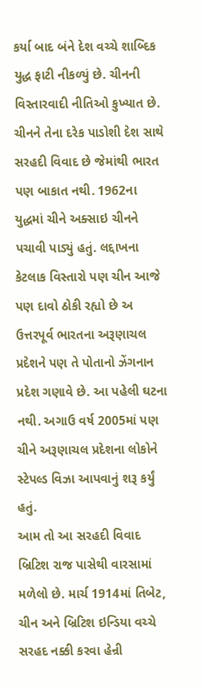કર્યા બાદ બંને દેશ વચ્ચે શાબ્દિક યુદ્ધ ફાટી નીકળ્યું છે. ચીનની વિસ્તારવાદી નીતિઓ કુખ્યાત છે. ચીનને તેના દરેક પાડોશી દેશ સાથે સરહદી વિવાદ છે જેમાંથી ભારત પણ બાકાત નથી. 1962ના યુદ્ધમાં ચીને અક્સાઇ ચીનને પચાવી પાડ્યું હતું. લદ્દાખના કેટલાક વિસ્તારો પણ ચીન આજે પણ દાવો ઠોકી રહ્યો છે અ ઉત્તરપૂર્વ ભારતના અરૂણાચલ પ્રદેશને પણ તે પોતાનો ઝેંગનાન પ્રદેશ ગણાવે છે. આ પહેલી ઘટના નથી. અગાઉ વર્ષ 2005માં પણ ચીને અરૂણાચલ પ્રદેશના લોકોને સ્ટેપલ્ડ વિઝા આપવાનું શરૂ કર્યું હતું.
આમ તો આ સરહદી વિવાદ બ્રિટિશ રાજ પાસેથી વારસામાં મળેલો છે. માર્ચ 1914માં તિબેટ, ચીન અને બ્રિટિશ ઇન્ડિયા વચ્ચે સરહદ નક્કી કરવા હેન્રી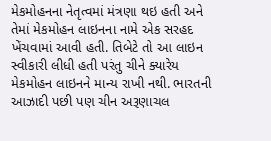મેકમોહનના નેતૃત્વમાં મંત્રણા થઇ હતી અને તેમાં મેકમોહન લાઇનના નામે એક સરહદ ખેંચવામાં આવી હતી. તિબેટે તો આ લાઇન સ્વીકારી લીધી હતી પરંતુ ચીને ક્યારેય મેકમોહન લાઇનને માન્ય રાખી નથી. ભારતની આઝાદી પછી પણ ચીન અરૂણાચલ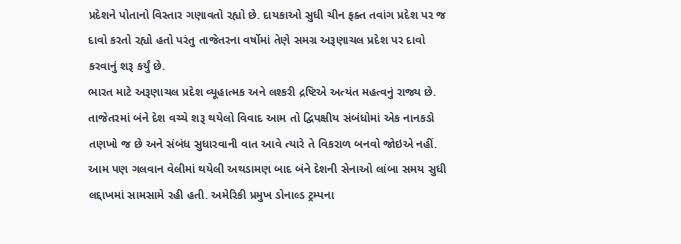પ્રદેશને પોતાનો વિસ્તાર ગણાવતો રહ્યો છે. દાયકાઓ સુધી ચીન ફક્ત તવાંગ પ્રદેશ પર જ દાવો કરતો રહ્યો હતો પરંતુ તાજેતરના વર્ષોમાં તેણે સમગ્ર અરૂણાચલ પ્રદેશ પર દાવો કરવાનું શરૂ કર્યું છે.
ભારત માટે અરૂણાચલ પ્રદેશ વ્યૂહાત્મક અને લશ્કરી દ્રષ્ટિએ અત્યંત મહત્વનું રાજ્ય છે. તાજેતરમાં બંને દેશ વચ્ચે શરૂ થયેલો વિવાદ આમ તો દ્વિપક્ષીય સંબંધોમાં એક નાનકડો તણખો જ છે અને સંબંધ સુધારવાની વાત આવે ત્યારે તે વિકરાળ બનવો જોઇએ નહીં. આમ પણ ગલવાન વેલીમાં થયેલી અથડામણ બાદ બંને દેશની સેનાઓ લાંબા સમય સુધી લદ્દાખમાં સામસામે રહી હતી. અમેરિકી પ્રમુખ ડોનાલ્ડ ટ્રમ્પના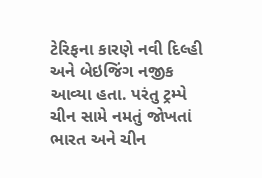ટેરિફના કારણે નવી દિલ્હી અને બેઇજિંગ નજીક આવ્યા હતા. પરંતુ ટ્રમ્પે ચીન સામે નમતું જોખતાં ભારત અને ચીન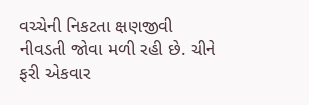વચ્ચેની નિકટતા ક્ષણજીવી નીવડતી જોવા મળી રહી છે. ચીને ફરી એકવાર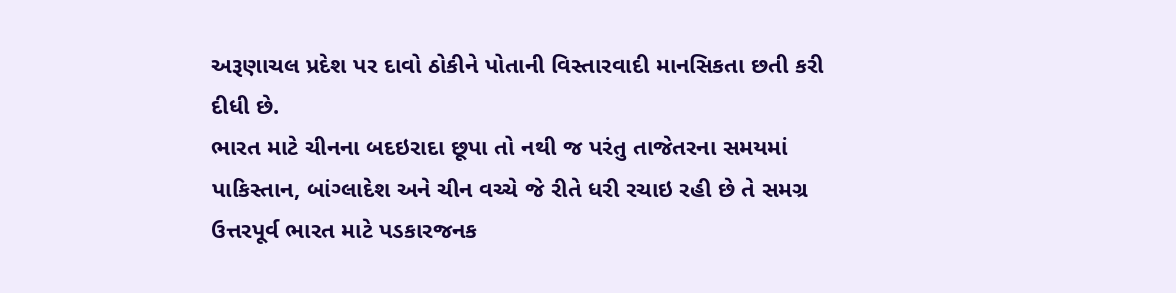અરૂણાચલ પ્રદેશ પર દાવો ઠોકીને પોતાની વિસ્તારવાદી માનસિકતા છતી કરી દીધી છે.
ભારત માટે ચીનના બદઇરાદા છૂપા તો નથી જ પરંતુ તાજેતરના સમયમાં પાકિસ્તાન, બાંગ્લાદેશ અને ચીન વચ્ચે જે રીતે ધરી રચાઇ રહી છે તે સમગ્ર ઉત્તરપૂર્વ ભારત માટે પડકારજનક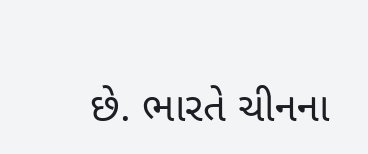છે. ભારતે ચીનના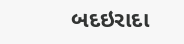બદઇરાદા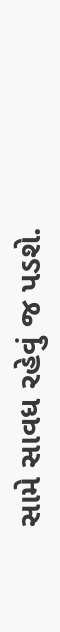સામે સાવધ રહેવું જ પડશે.